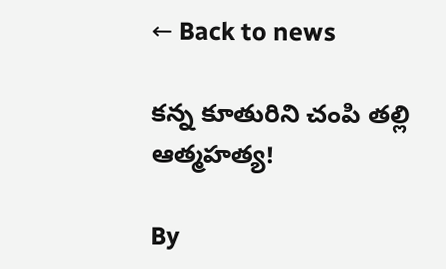← Back to news

కన్న కూతురిని చంపి తల్లి ఆత్మహత్య!

By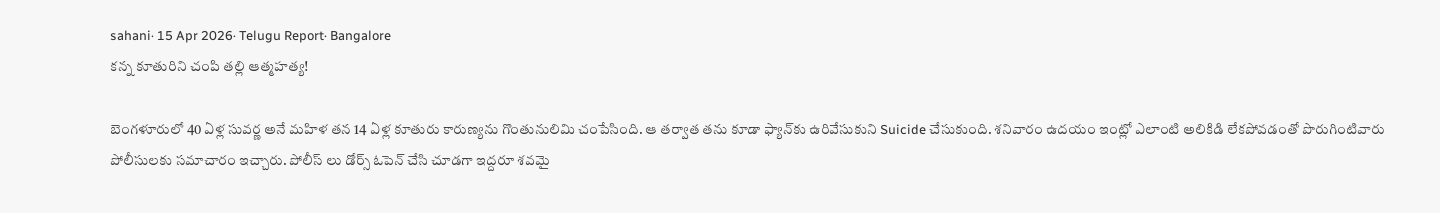sahani· 15 Apr 2026· Telugu Report· Bangalore
కన్న కూతురిని చంపి తల్లి ఆత్మహత్య!

బెంగళూరులో 40 ఏళ్ల సువర్ణ అనే మహిళ తన 14 ఏళ్ల కూతురు కారుణ్యను గొంతునులిమి చంపేసింది. ఆ తర్వాత తను కూడా ఫ్యాన్‌కు ఉరివేసుకుని Suicide చేసుకుంది. శనివారం ఉదయం ఇంట్లో ఎలాంటి అలికిడి లేకపోవడంతో పొరుగింటివారు పోలీసులకు సమాచారం ఇచ్చారు. పోలీస్ లు డోర్స్ ఓపెన్ చేసి చూడగా ఇద్దరూ శవమై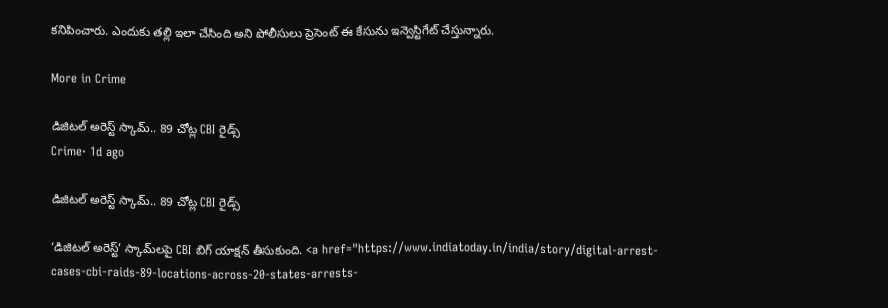కనిపించారు. ఎందుకు తల్లి ఇలా చేసింది అని పోలీసులు ప్రెసెంట్ ఈ కేసును ఇన్వెస్టిగేట్ చేస్తున్నారు.

More in Crime

డిజిటల్ అరెస్ట్ స్కామ్.. 89 చోట్ల CBI రైడ్స్
Crime· 1d ago

డిజిటల్ అరెస్ట్ స్కామ్.. 89 చోట్ల CBI రైడ్స్

‘డిజిటల్ అరెస్ట్’ స్కామ్‌లపై CBI బిగ్ యాక్షన్ తీసుకుంది. <a href="https://www.indiatoday.in/india/story/digital-arrest-cases-cbi-raids-89-locations-across-20-states-arrests-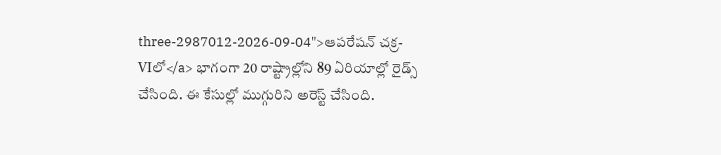three-2987012-2026-09-04">ఆపరేషన్ చక్ర-VIలో</a> భాగంగా 20 రాష్ట్రాల్లోని 89 ఏరియాల్లో రైడ్స్ చేసింది. ఈ కేసుల్లో ముగ్గురిని అరెస్ట్ చేసింది.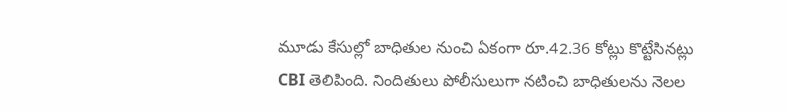మూడు కేసుల్లో బాధితుల నుంచి ఏకంగా రూ.42.36 కోట్లు కొట్టేసినట్లు CBI తెలిపింది. నిందితులు పోలీసులుగా నటించి బాధితులను నెలల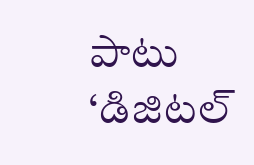పాటు ‘డిజిటల్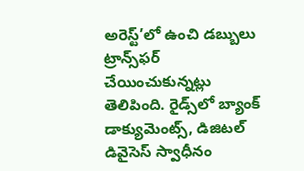అరెస్ట్’లో ఉంచి డబ్బులు ట్రాన్స్‌ఫర్ చేయించుకున్నట్లు తెలిపింది. రైడ్స్‌లో బ్యాంక్ డాక్యుమెంట్స్, డిజిటల్ డివైసెస్ స్వాధీనం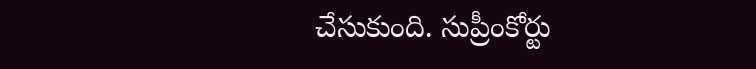చేసుకుంది. సుప్రీంకోర్టు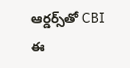ఆర్డర్స్‌తో CBI ఈ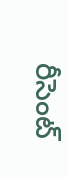రీసెంట్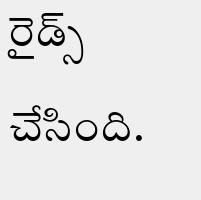రైడ్స్ చేసింది.